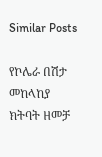Similar Posts

የኮሌራ በሽታ መከላከያ ክትባት ዘመቻ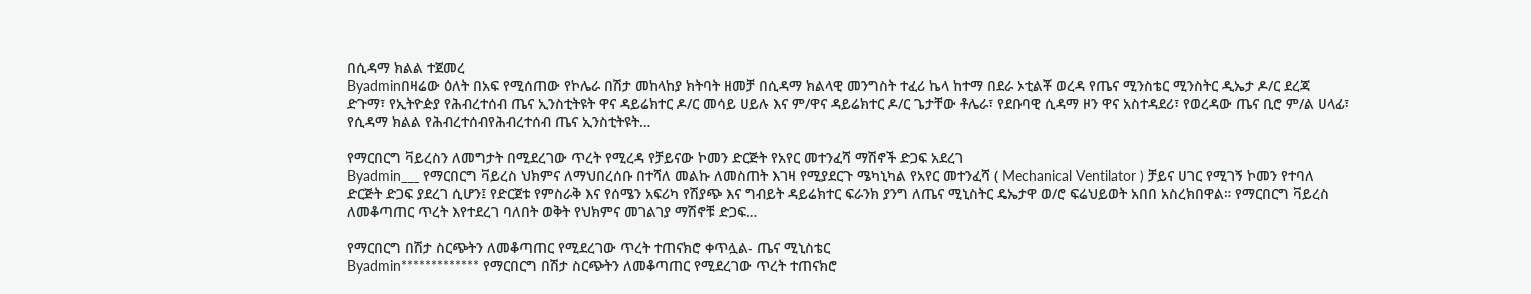በሲዳማ ክልል ተጀመረ
Byadminበዛሬው ዕለት በአፍ የሚሰጠው የኮሌራ በሽታ መከላከያ ክትባት ዘመቻ በሲዳማ ክልላዊ መንግስት ተፈሪ ኬላ ከተማ በደራ ኦቲልቾ ወረዳ የጤና ሚንስቴር ሚንስትር ዲኤታ ዶ/ር ደረጃ ድጉማ፣ የኢትዮዽያ የሕብረተሰብ ጤና ኢንስቲትዩት ዋና ዳይሬክተር ዶ/ር መሳይ ሀይሉ እና ም/ዋና ዳይሬክተር ዶ/ር ጌታቸው ቶሌራ፣ የደቡባዊ ሲዳማ ዞን ዋና አስተዳደሪ፣ የወረዳው ጤና ቢሮ ም/ል ሀላፊ፣ የሲዳማ ክልል የሕብረተሰብየሕብረተሰብ ጤና ኢንስቲትዩት…

የማርበርግ ቫይረስን ለመግታት በሚደረገው ጥረት የሚረዳ የቻይናው ኮመን ድርጅት የአየር መተንፈሻ ማሽኖች ድጋፍ አደረገ
Byadmin___ የማርበርግ ቫይረስ ህክምና ለማህበረሰቡ በተሻለ መልኩ ለመስጠት እገዛ የሚያደርጉ ሜካኒካል የአየር መተንፈሻ ( Mechanical Ventilator ) ቻይና ሀገር የሚገኝ ኮመን የተባለ ድርጅት ድጋፍ ያደረገ ሲሆን፤ የድርጀቱ የምስራቅ እና የሰሜን አፍሪካ የሽያጭ እና ግብይት ዳይሬክተር ፍራንክ ያንግ ለጤና ሚኒስትር ዴኤታዋ ወ/ሮ ፍሬህይወት አበበ አስረክበዋል። የማርበርግ ቫይረስ ለመቆጣጠር ጥረት እየተደረገ ባለበት ወቅት የህክምና መገልገያ ማሽኖቹ ድጋፍ…

የማርበርግ በሽታ ስርጭትን ለመቆጣጠር የሚደረገው ጥረት ተጠናክሮ ቀጥሏል- ጤና ሚኒስቴር
Byadmin************* የማርበርግ በሽታ ስርጭትን ለመቆጣጠር የሚደረገው ጥረት ተጠናክሮ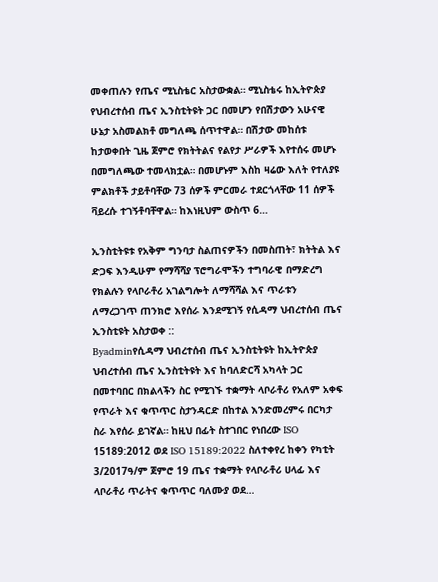መቀጠሉን የጤና ሚኒስቴር አስታውቋል። ሚኒስቴሩ ከኢትዮጵያ የህብረተሰብ ጤና ኢንስቲትዩት ጋር በመሆን የበሽታውን አሁናዊ ሁኔታ አስመልክቶ መግለጫ ሰጥተዋል። በሽታው መከሰቱ ከታወቀበት ጊዜ ጀምሮ የክትትልና የልየታ ሥራዎች እየተሰሩ መሆኑ በመግለጫው ተመላክቷል። በመሆኑም እስከ ዛሬው እለት የተለያዩ ምልክቶች ታይቶባቸው 73 ሰዎች ምርመራ ተደርጎላቸው 11 ሰዎች ቫይረሱ ተገኝቶባቸዋል። ከእነዚህም ውስጥ 6…

ኢንስቲትዩቱ የአቅም ግንባታ ስልጠናዎችን በመስጠት፣ ክትትል እና ድጋፍ እንዲሁም የማሻሻያ ፕሮግራሞችን ተግባራዊ በማድረግ የክልሉን የላቦራቶሪ አገልግሎት ለማሻሻል እና ጥራቱን ለማረጋገጥ ጠንክሮ እየሰራ እንደሚገኝ የሲዳማ ህብረተሰብ ጤና ኢንስቲዩት አስታወቀ ::
Byadminየሲዳማ ህብረተሰብ ጤና ኢንስቲትዩት ከኢትዮጵያ ህብረተሰብ ጤና ኢንስቲትዩት እና ከባለድርሻ አካላት ጋር በመተባበር በክልላችን ስር የሚገኙ ተቋማት ላቦራቶሪ የአለም አቀፍ የጥራት እና ቁጥጥር ስታንዳርድ በከተል እንድመረምሩ በርካታ ስራ እየሰራ ይገኛል። ከዚህ በፊት ስተገበር የነበረው ISO 15189:2012 ወደ ISO 15189:2022 ስለተቀየረ ከቀን የካቲት 3/2017ዓ/ም ጀምሮ 19 ጤና ተቋማት የላቦራቶሪ ሀላፊ እና ላቦራቶሪ ጥራትና ቁጥጥር ባለሙያ ወደ…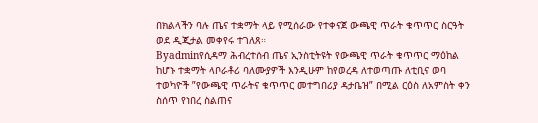በክልላችን ባሉ ጤና ተቋማት ላይ የሚሰራው የተቀናጀ ውጫዊ ጥራት ቁጥጥር ስርዓት ወደ ዲጂታል መቀየሩ ተገለጸ።
Byadminየሲዳማ ሕብረተሰብ ጤና ኢንስቲትዩት የውጫዊ ጥራት ቁጥጥር ማዕከል ከሆኑ ተቋማት ላቦራቶሪ ባለሙያዎች እንዲሁም ከየወረዳ ለተወጣጡ ለቲቢና ወባ ተወካዮች ”የውጫዊ ጥራትና ቁጥጥር መተግበሪያ ዳታቤዝ” በሚል ርዕስ ለአምስት ቀን ስሰጥ የነበረ ስልጠና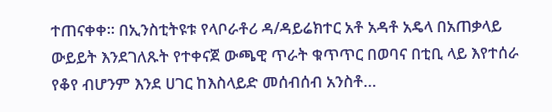ተጠናቀቀ። በኢንስቲትዩቱ የላቦራቶሪ ዳ/ዳይሬክተር አቶ አዳቶ አዴላ በአጠቃላይ ውይይት እንደገለጹት የተቀናጀ ውጫዊ ጥራት ቁጥጥር በወባና በቲቢ ላይ እየተሰራ የቆየ ብሆንም እንደ ሀገር ከእስላይድ መሰብሰብ አንስቶ…